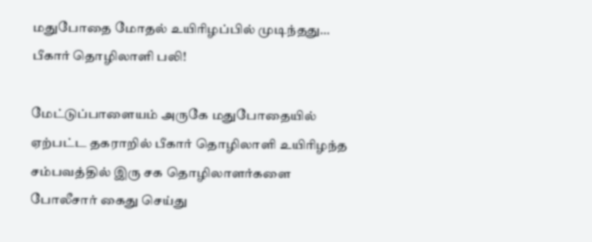மதுபோதை மோதல் உயிரிழப்பில் முடிந்தது… பீகார் தொழிலாளி பலி!

மேட்டுப்பாளையம் அருகே மதுபோதையில் ஏற்பட்ட தகராறில் பீகார் தொழிலாளி உயிரிழந்த சம்பவத்தில் இரு சக தொழிலாளர்களை போலீசார் கைது செய்து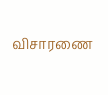விசாரணை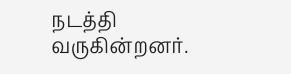நடத்தி வருகின்றனர்.